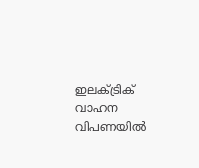ഇലക്ട്രിക് വാഹന വിപണയിൽ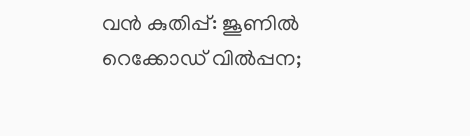വൻ കുതിപ്പ്: ജൂണിൽ റെക്കോഡ് വിൽപ്പന;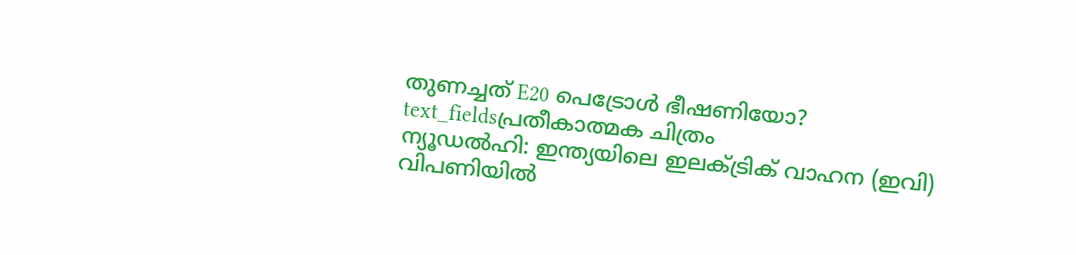തുണച്ചത് E20 പെട്രോൾ ഭീഷണിയോ?
text_fieldsപ്രതീകാത്മക ചിത്രം
ന്യൂഡൽഹി: ഇന്ത്യയിലെ ഇലക്ട്രിക് വാഹന (ഇവി) വിപണിയിൽ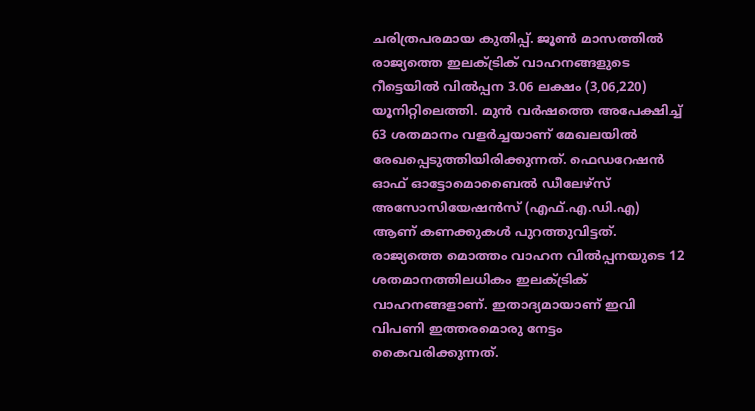ചരിത്രപരമായ കുതിപ്പ്. ജൂൺ മാസത്തിൽ രാജ്യത്തെ ഇലക്ട്രിക് വാഹനങ്ങളുടെ റീട്ടെയിൽ വിൽപ്പന 3.06 ലക്ഷം (3,06,220) യൂനിറ്റിലെത്തി. മുൻ വർഷത്തെ അപേക്ഷിച്ച് 63 ശതമാനം വളർച്ചയാണ് മേഖലയിൽ രേഖപ്പെടുത്തിയിരിക്കുന്നത്. ഫെഡറേഷൻ ഓഫ് ഓട്ടോമൊബൈൽ ഡീലേഴ്സ് അസോസിയേഷൻസ് (എഫ്.എ.ഡി.എ) ആണ് കണക്കുകൾ പുറത്തുവിട്ടത്.
രാജ്യത്തെ മൊത്തം വാഹന വിൽപ്പനയുടെ 12 ശതമാനത്തിലധികം ഇലക്ട്രിക് വാഹനങ്ങളാണ്. ഇതാദ്യമായാണ് ഇവി വിപണി ഇത്തരമൊരു നേട്ടം കൈവരിക്കുന്നത്.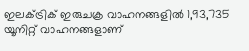ഇലക്ട്രിക് ഇരുചക്ര വാഹനങ്ങളിൽ 1,93,735 യൂനിറ്റ് വാഹനങ്ങളാണ്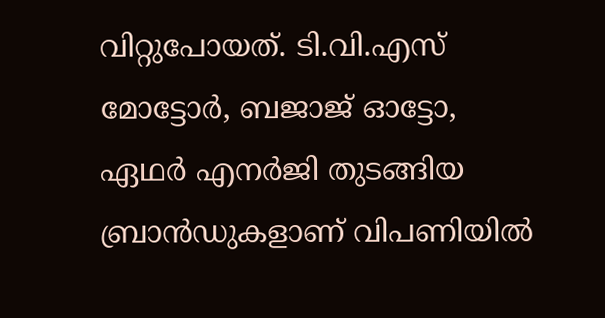വിറ്റുപോയത്. ടി.വി.എസ് മോട്ടോർ, ബജാജ് ഓട്ടോ, ഏഥർ എനർജി തുടങ്ങിയ ബ്രാൻഡുകളാണ് വിപണിയിൽ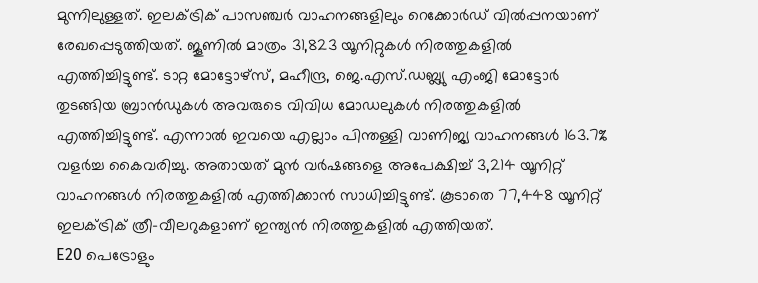മുന്നിലുള്ളത്. ഇലക്ട്രിക് പാസഞ്ചർ വാഹനങ്ങളിലും റെക്കോർഡ് വിൽപ്പനയാണ് രേഖപ്പെടുത്തിയത്. ജൂണിൽ മാത്രം 31,823 യൂനിറ്റുകൾ നിരത്തുകളിൽ എത്തിച്ചിട്ടുണ്ട്. ടാറ്റ മോട്ടോഴ്സ്, മഹീന്ദ്ര, ജെ.എസ്.ഡബ്ല്യു എംജി മോട്ടോർ തുടങ്ങിയ ബ്രാൻഡുകൾ അവരുടെ വിവിധ മോഡലുകൾ നിരത്തുകളിൽ എത്തിച്ചിട്ടുണ്ട്. എന്നാൽ ഇവയെ എല്ലാം പിന്തള്ളി വാണിജ്യ വാഹനങ്ങൾ 163.7% വളർച്ച കൈവരിച്ചു. അതായത് മുൻ വർഷങ്ങളെ അപേക്ഷിച്ച് 3,214 യൂനിറ്റ് വാഹനങ്ങൾ നിരത്തുകളിൽ എത്തിക്കാൻ സാധിച്ചിട്ടുണ്ട്. കൂടാതെ 77,448 യൂനിറ്റ് ഇലക്ട്രിക് ത്രീ-വീലറുകളാണ് ഇന്ത്യൻ നിരത്തുകളിൽ എത്തിയത്.
E20 പെട്രോളും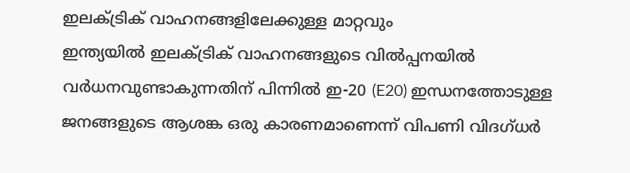ഇലക്ട്രിക് വാഹനങ്ങളിലേക്കുള്ള മാറ്റവും
ഇന്ത്യയിൽ ഇലക്ട്രിക് വാഹനങ്ങളുടെ വിൽപ്പനയിൽ വർധനവുണ്ടാകുന്നതിന് പിന്നിൽ ഇ-20 (E20) ഇന്ധനത്തോടുള്ള ജനങ്ങളുടെ ആശങ്ക ഒരു കാരണമാണെന്ന് വിപണി വിദഗ്ധർ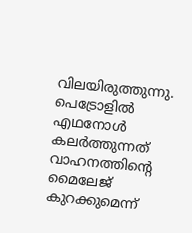വിലയിരുത്തുന്നു. പെട്രോളിൽ എഥനോൾ കലർത്തുന്നത് വാഹനത്തിന്റെ മൈലേജ് കുറക്കുമെന്ന്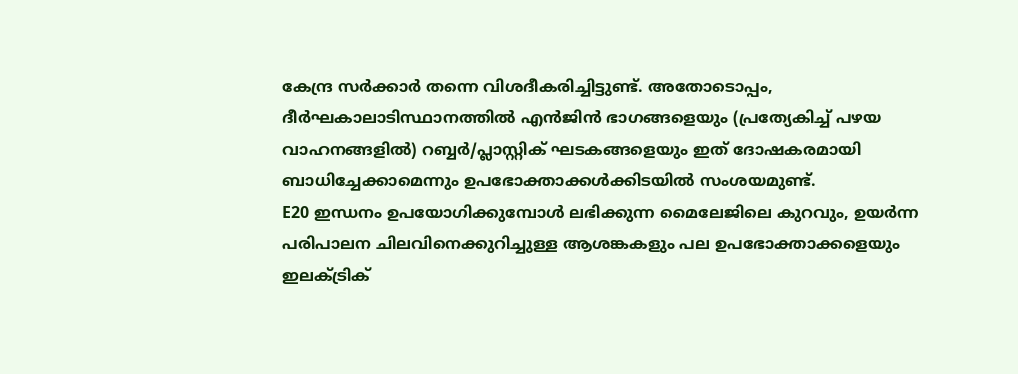കേന്ദ്ര സർക്കാർ തന്നെ വിശദീകരിച്ചിട്ടുണ്ട്. അതോടൊപ്പം, ദീർഘകാലാടിസ്ഥാനത്തിൽ എൻജിൻ ഭാഗങ്ങളെയും (പ്രത്യേകിച്ച് പഴയ വാഹനങ്ങളിൽ) റബ്ബർ/പ്ലാസ്റ്റിക് ഘടകങ്ങളെയും ഇത് ദോഷകരമായി ബാധിച്ചേക്കാമെന്നും ഉപഭോക്താക്കൾക്കിടയിൽ സംശയമുണ്ട്.
E20 ഇന്ധനം ഉപയോഗിക്കുമ്പോൾ ലഭിക്കുന്ന മൈലേജിലെ കുറവും, ഉയർന്ന പരിപാലന ചിലവിനെക്കുറിച്ചുള്ള ആശങ്കകളും പല ഉപഭോക്താക്കളെയും ഇലക്ട്രിക്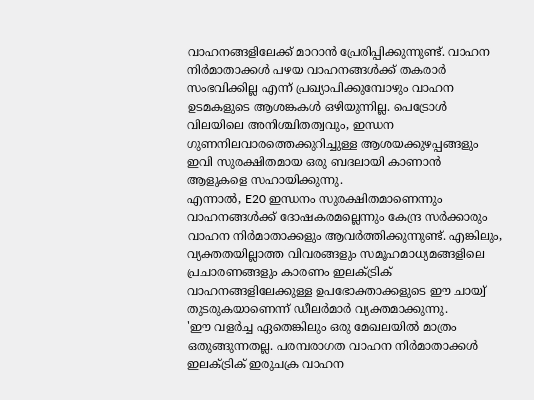വാഹനങ്ങളിലേക്ക് മാറാൻ പ്രേരിപ്പിക്കുന്നുണ്ട്. വാഹന നിർമാതാക്കൾ പഴയ വാഹനങ്ങൾക്ക് തകരാർ സംഭവിക്കില്ല എന്ന് പ്രഖ്യാപിക്കുമ്പോഴും വാഹന ഉടമകളുടെ ആശങ്കകൾ ഒഴിയുന്നില്ല. പെട്രോൾ വിലയിലെ അനിശ്ചിതത്വവും, ഇന്ധന ഗുണനിലവാരത്തെക്കുറിച്ചുള്ള ആശയക്കുഴപ്പങ്ങളും ഇവി സുരക്ഷിതമായ ഒരു ബദലായി കാണാൻ ആളുകളെ സഹായിക്കുന്നു.
എന്നാൽ, E20 ഇന്ധനം സുരക്ഷിതമാണെന്നും വാഹനങ്ങൾക്ക് ദോഷകരമല്ലെന്നും കേന്ദ്ര സർക്കാരും വാഹന നിർമാതാക്കളും ആവർത്തിക്കുന്നുണ്ട്. എങ്കിലും, വ്യക്തതയില്ലാത്ത വിവരങ്ങളും സമൂഹമാധ്യമങ്ങളിലെ പ്രചാരണങ്ങളും കാരണം ഇലക്ട്രിക് വാഹനങ്ങളിലേക്കുള്ള ഉപഭോക്താക്കളുടെ ഈ ചായ്വ് തുടരുകയാണെന്ന് ഡീലർമാർ വ്യക്തമാക്കുന്നു.
'ഈ വളർച്ച ഏതെങ്കിലും ഒരു മേഖലയിൽ മാത്രം ഒതുങ്ങുന്നതല്ല. പരമ്പരാഗത വാഹന നിർമാതാക്കൾ ഇലക്ട്രിക് ഇരുചക്ര വാഹന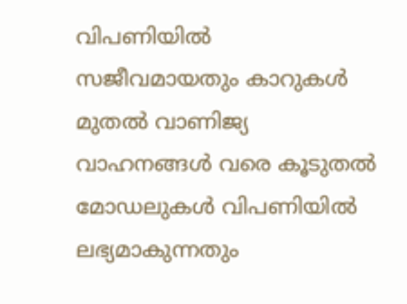വിപണിയിൽ സജീവമായതും കാറുകൾ മുതൽ വാണിജ്യ വാഹനങ്ങൾ വരെ കൂടുതൽ മോഡലുകൾ വിപണിയിൽ ലഭ്യമാകുന്നതും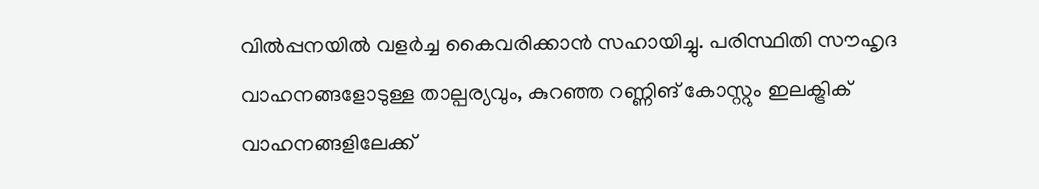വിൽപ്പനയിൽ വളർച്ച കൈവരിക്കാൻ സഹായിച്ചു. പരിസ്ഥിതി സൗഹൃദ വാഹനങ്ങളോടുള്ള താല്പര്യവും, കുറഞ്ഞ റണ്ണിങ് കോസ്റ്റും ഇലക്ട്രിക് വാഹനങ്ങളിലേക്ക്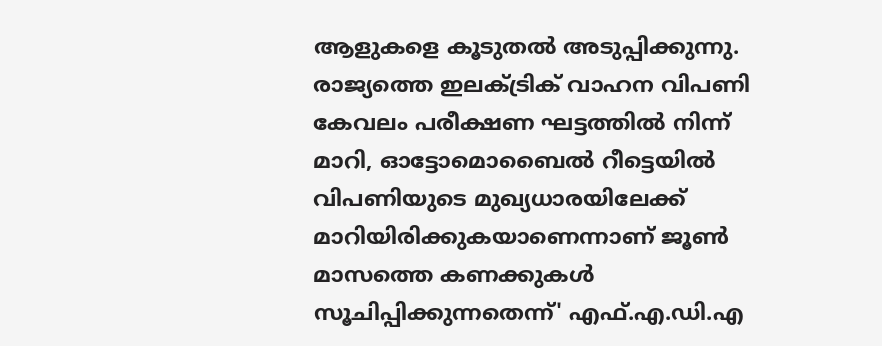ആളുകളെ കൂടുതൽ അടുപ്പിക്കുന്നു. രാജ്യത്തെ ഇലക്ട്രിക് വാഹന വിപണി കേവലം പരീക്ഷണ ഘട്ടത്തിൽ നിന്ന് മാറി, ഓട്ടോമൊബൈൽ റീട്ടെയിൽ വിപണിയുടെ മുഖ്യധാരയിലേക്ക് മാറിയിരിക്കുകയാണെന്നാണ് ജൂൺ മാസത്തെ കണക്കുകൾ സൂചിപ്പിക്കുന്നതെന്ന്' എഫ്.എ.ഡി.എ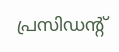പ്രസിഡന്റ്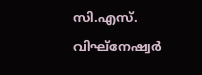സി.എസ്. വിഘ്നേഷ്വർ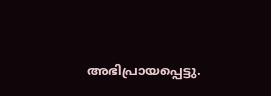അഭിപ്രായപ്പെട്ടു.